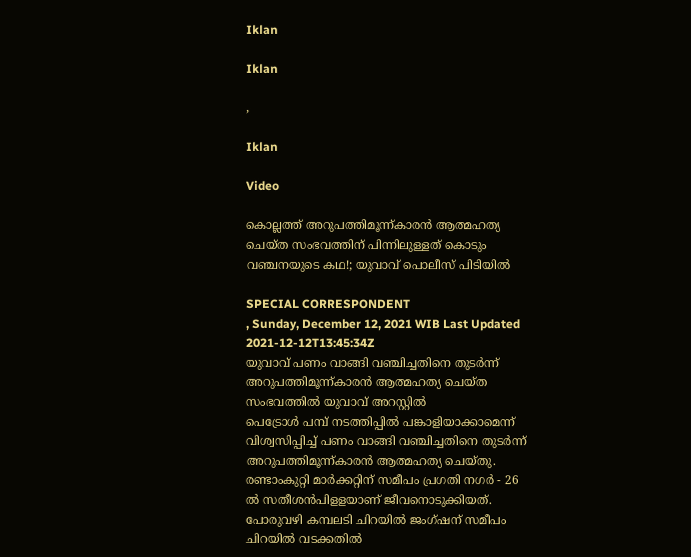Iklan

Iklan

,

Iklan

Video

കൊല്ലത്ത് അറുപത്തിമൂന്ന്കാരന്‍ ആത്മഹത്യ ചെയ്ത സംഭവത്തിന് പിന്നിലുള്ളത് കൊടും വഞ്ചനയുടെ കഥ!; യുവാവ് പൊലീസ് പിടിയിൽ

SPECIAL CORRESPONDENT
, Sunday, December 12, 2021 WIB Last Updated 2021-12-12T13:45:34Z
യുവാവ് പണം വാങ്ങി വഞ്ചിച്ചതിനെ തുടര്‍ന്ന് അറുപത്തിമൂന്ന്കാരന്‍ ആത്മഹത്യ ചെയ്ത സംഭവത്തില്‍ യുവാവ് അറസ്റ്റില്‍
പെട്രോള്‍ പമ്പ് നടത്തിപ്പില്‍ പങ്കാളിയാക്കാമെന്ന് വിശ്വസിപ്പിച്ച് പണം വാങ്ങി വഞ്ചിച്ചതിനെ തുടര്‍ന്ന് അറുപത്തിമൂന്ന്കാരന്‍ ആത്മഹത്യ ചെയ്തു. രണ്ടാംകുറ്റി മാര്‍ക്കറ്റിന് സമീപം പ്രഗതി നഗര്‍ - 26 ല്‍ സതീശന്‍പിളളയാണ് ജീവനൊടുക്കിയത്. പോരുവഴി കമ്പലടി ചിറയില്‍ ജംഗ്ഷന് സമീപം ചിറയില്‍ വടക്കതില്‍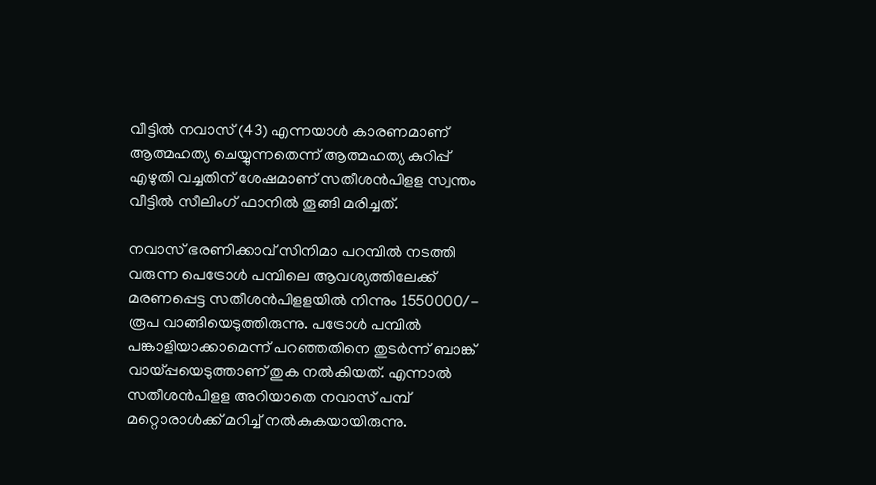വീട്ടിൽ നവാസ് (43) എന്നയാള്‍ കാരണമാണ് ആത്മഹത്യ ചെയ്യുന്നതെന്ന് ആത്മഹത്യ കുറിപ്പ് എഴുതി വച്ചതിന് ശേഷമാണ് സതീശന്‍പിളള സ്വന്തം വീട്ടില്‍ സീലിംഗ് ഫാനില്‍ തൂങ്ങി മരിച്ചത്.

നവാസ് ഭരണിക്കാവ് സിനിമാ പറമ്പില്‍ നടത്തി വരുന്ന പെട്രോള്‍ പമ്പിലെ ആവശ്യത്തിലേക്ക് മരണപ്പെട്ട സതീശന്‍പിളളയില്‍ നിന്നും 1550000/- രൂപ വാങ്ങിയെടുത്തിരുന്നു. പട്രോള്‍ പമ്പില്‍ പങ്കാളിയാക്കാമെന്ന് പറഞ്ഞതിനെ തുടര്‍ന്ന് ബാങ്ക് വായ്പ്പയെടുത്താണ് തുക നല്‍കിയത്. എന്നാല്‍ സതീശന്‍പിളള അറിയാതെ നവാസ് പമ്പ് മറ്റൊരാള്‍ക്ക് മറിച്ച് നല്‍കുകയായിരുന്നു.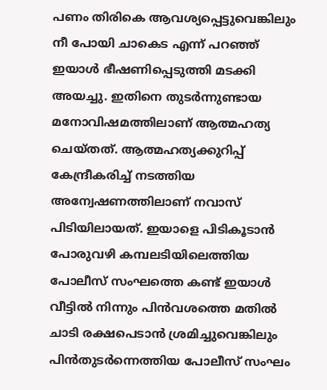പണം തിരികെ ആവശ്യപ്പെട്ടുവെങ്കിലും നീ പോയി ചാകെട എന്ന് പറഞ്ഞ് ഇയാള്‍ ഭീഷണിപ്പെടുത്തി മടക്കി അയച്ചു. ഇതിനെ തുടര്‍ന്നുണ്ടായ മനോവിഷമത്തിലാണ് ആത്മഹത്യ ചെയ്തത്. ആത്മഹത്യക്കുറിപ്പ് കേന്ദ്രീകരിച്ച് നടത്തിയ അന്വേഷണത്തിലാണ് നവാസ് പിടിയിലായത്. ഇയാളെ പിടികൂടാന്‍ പോരുവഴി കമ്പലടിയിലെത്തിയ പോലീസ് സംഘത്തെ കണ്ട് ഇയാള്‍ വീട്ടില്‍ നിന്നും പിന്‍വശത്തെ മതില്‍ ചാടി രക്ഷപെടാന്‍ ശ്രമിച്ചുവെങ്കിലും പിന്‍തുടര്‍ന്നെത്തിയ പോലീസ് സംഘം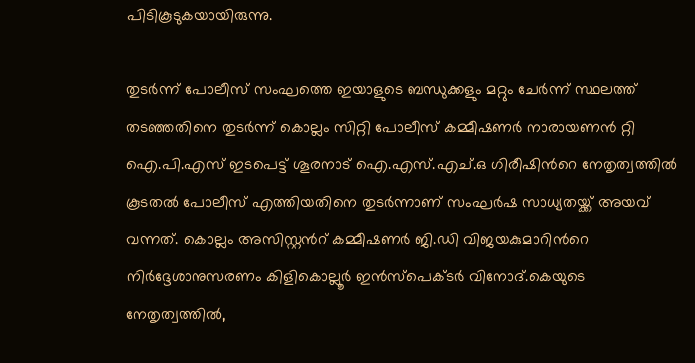പിടികൂടുകയായിരുന്നു.

തുടര്‍ന്ന് പോലീസ് സംഘത്തെ ഇയാളുടെ ബന്ധുക്കളും മറ്റും ചേര്‍ന്ന് സ്ഥലത്ത് തടഞ്ഞതിനെ തുടര്‍ന്ന് കൊല്ലം സിറ്റി പോലീസ് കമ്മീഷണര്‍ നാരായണന്‍ റ്റി ഐ.പി.എസ് ഇടപെട്ട് ശൂരനാട് ഐ.എസ്.എച്.ഒ ഗിരീഷിന്‍റെ നേതൃത്വത്തില്‍ കൂടതല്‍ പോലീസ് എത്തിയതിനെ തുടര്‍ന്നാണ് സംഘര്‍ഷ സാധ്യതയ്ക്ക് അയവ് വന്നത്. കൊല്ലം അസിസ്റ്റന്‍റ് കമ്മീഷണര്‍ ജി.ഡി വിജയകുമാറിന്‍റെ നിര്‍ദ്ദേശാനുസരണം കിളികൊല്ലൂര്‍ ഇന്‍സ്പെക്ടര്‍ വിനോദ്.കെയുടെ നേതൃത്വത്തില്‍,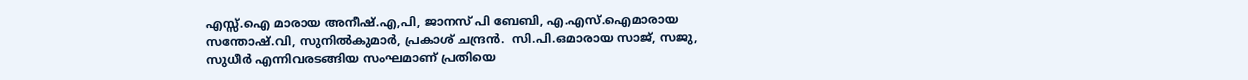എസ്സ്.ഐ മാരായ അനീഷ്.എ,പി, ജാനസ് പി ബേബി, എ.എസ്.ഐമാരായ സന്തോഷ്.വി, സുനില്‍കുമാര്‍, പ്രകാശ് ചന്ദ്രന്‍.  സി.പി.ഒമാരായ സാജ്, സജു, സുധീര്‍ എന്നിവരടങ്ങിയ സംഘമാണ് പ്രതിയെ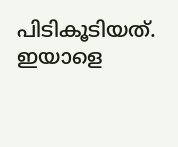പിടികൂടിയത്. ഇയാളെ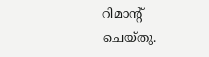റിമാന്‍റ് ചെയ്തു.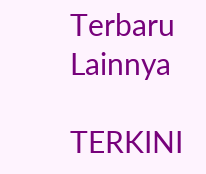Terbaru Lainnya

TERKINI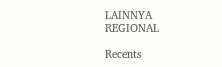LAINNYA
REGIONAL

Recents